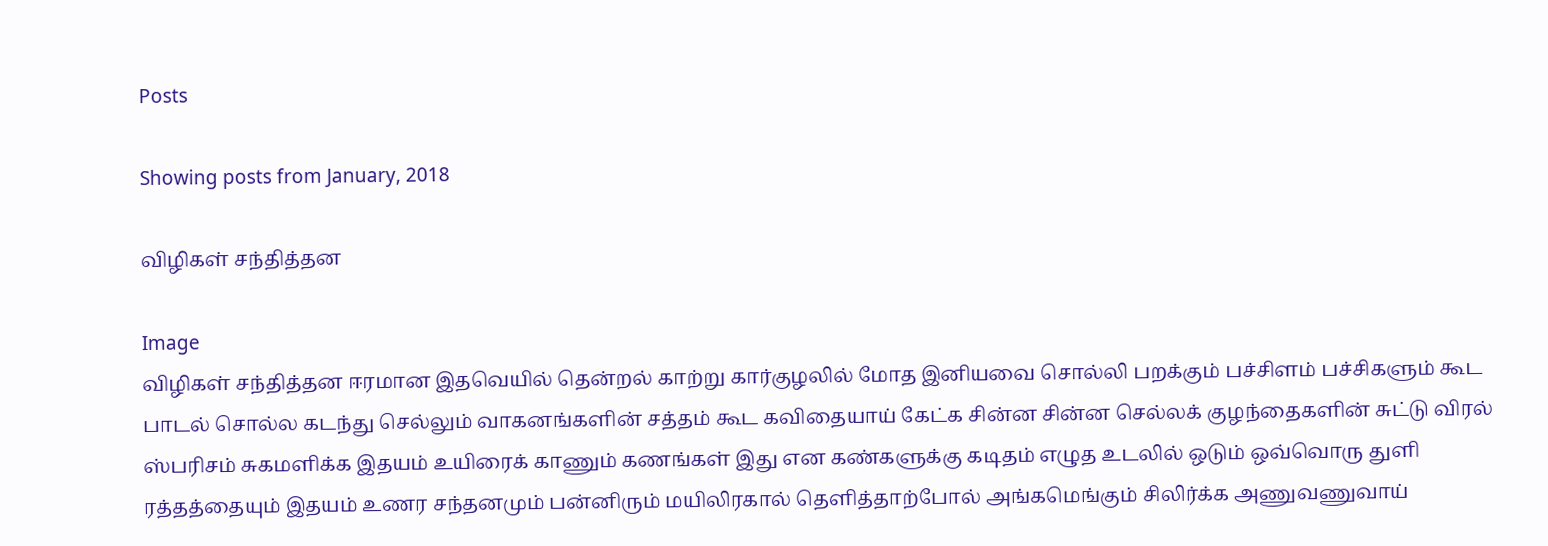Posts

Showing posts from January, 2018

விழிகள் சந்தித்தன

Image
விழிகள் சந்தித்தன ஈரமான இதவெயில் தென்றல் காற்று கார்குழலில் மோத இனியவை சொல்லி பறக்கும் பச்சிளம் பச்சிகளும் கூட பாடல் சொல்ல கடந்து செல்லும் வாகனங்களின் சத்தம் கூட கவிதையாய் கேட்க சின்ன சின்ன செல்லக் குழந்தைகளின் சுட்டு விரல் ஸ்பரிசம் சுகமளிக்க இதயம் உயிரைக் காணும் கணங்கள் இது என கண்களுக்கு கடிதம் எழுத உடலில் ஒடும் ஒவ்வொரு துளி ரத்தத்தையும் இதயம் உணர சந்தனமும் பன்னிரும் மயிலிரகால் தெளித்தாற்போல் அங்கமெங்கும் சிலிர்க்க அணுவணுவாய்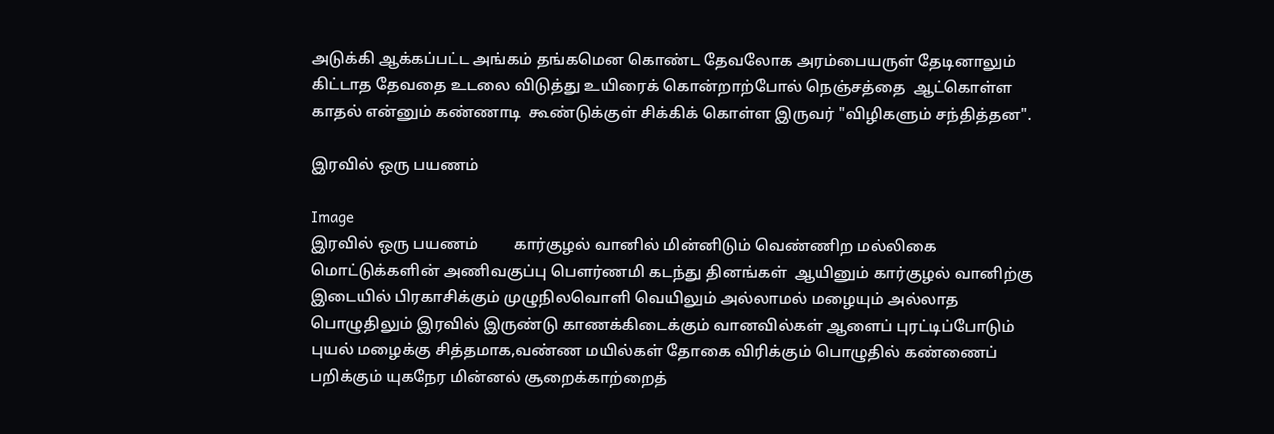அடுக்கி ஆக்கப்பட்ட அங்கம் தங்கமென கொண்ட தேவலோக அரம்பையருள் தேடினாலும் கிட்டாத தேவதை உடலை விடுத்து உயிரைக் கொன்றாற்போல் நெஞ்சத்தை  ஆட்கொள்ள காதல் என்னும் கண்ணாடி  கூண்டுக்குள் சிக்கிக் கொள்ள இருவர் "விழிகளும் சந்தித்தன".

இரவில் ஒரு பயணம்

Image
இரவில் ஒரு பயணம்         கார்குழல் வானில் மின்னிடும் வெண்ணிற மல்லிகை மொட்டுக்களின் அணிவகுப்பு பௌர்ணமி கடந்து தினங்கள்  ஆயினும் கார்குழல் வானிற்கு இடையில் பிரகாசிக்கும் முழுநிலவொளி வெயிலும் அல்லாமல் மழையும் அல்லாத பொழுதிலும் இரவில் இருண்டு காணக்கிடைக்கும் வானவில்கள் ஆளைப் புரட்டிப்போடும் புயல் மழைக்கு சித்தமாக,வண்ண மயில்கள் தோகை விரிக்கும் பொழுதில் கண்ணைப் பறிக்கும் யுகநேர மின்னல் சூறைக்காற்றைத்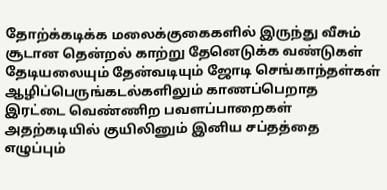தோற்க்கடிக்க மலைக்குகைகளில் இருந்து வீசும் சூடான தென்றல் காற்று தேனெடுக்க வண்டுகள்  தேடியலையும் தேன்வடியும் ஜோடி செங்காந்தள்கள் ஆழிப்பெருங்கடல்களிலும் காணப்பெறாத இரட்டை வெண்ணிற பவளப்பாறைகள் அதற்கடியில் குயிலினும் இனிய சப்தத்தை எழுப்பும்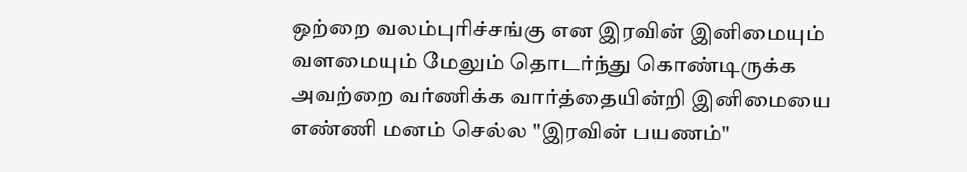ஒற்றை வலம்புரிச்சங்கு என இரவின் இனிமையும் வளமையும் மேலும் தொடர்ந்து கொண்டிருக்க அவற்றை வர்ணிக்க வார்த்தையின்றி இனிமையை எண்ணி மனம் செல்ல "இரவின் பயணம்"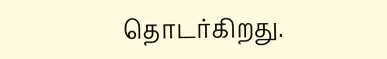தொடர்கிறது.